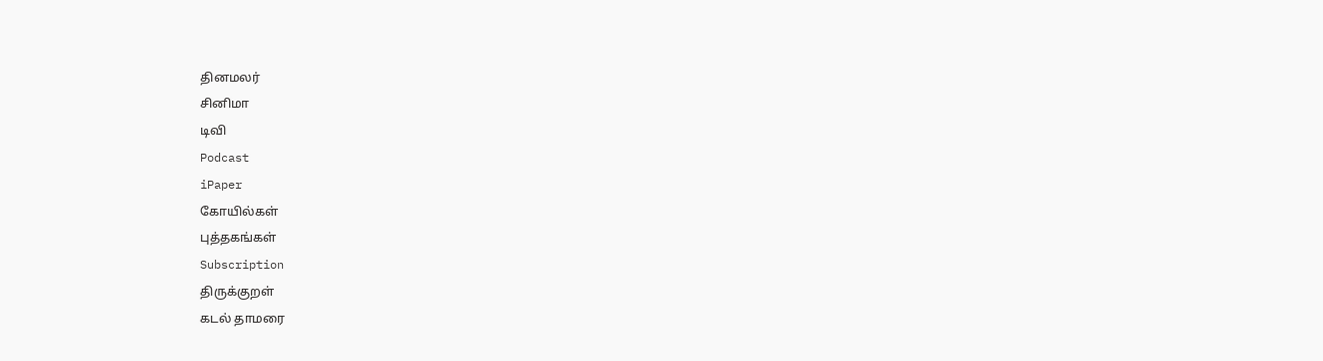தினமலர்
சினிமா
டிவி
Podcast
iPaper
கோயில்கள்
புத்தகங்கள்
Subscription
திருக்குறள்
கடல் தாமரை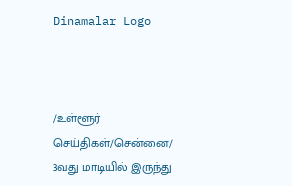Dinamalar Logo



/உள்ளூர் செய்திகள்/சென்னை/ 3வது மாடியில் இருந்து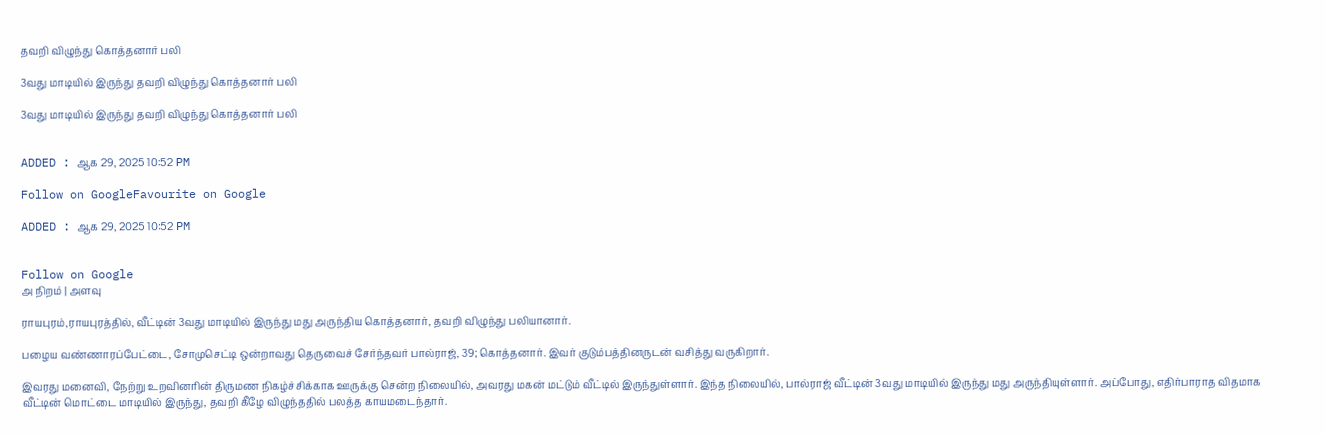தவறி விழுந்து கொத்தனார் பலி

3வது மாடியில் இருந்து தவறி விழுந்து கொத்தனார் பலி

3வது மாடியில் இருந்து தவறி விழுந்து கொத்தனார் பலி


ADDED : ஆக 29, 2025 10:52 PM

Follow on GoogleFavourite on Google

ADDED : ஆக 29, 2025 10:52 PM


Follow on Google
அ நிறம் | அளவு

ராயபுரம்,ராயபுரத்தில், வீட்டின் 3வது மாடியில் இருந்து மது அருந்திய கொத்தனார், தவறி விழுந்து பலியானார்.

பழைய வண்ணாரப்பேட்டை, சோமுசெட்டி ஒன்றாவது தெருவைச் சேர்ந்தவர் பால்ராஜ், 39; கொத்தனார். இவர் குடும்பத்தினருடன் வசித்து வருகிறார்.

இவரது மனைவி, நேற்று உறவினரின் திருமண நிகழ்ச்சிக்காக ஊருக்கு சென்ற நிலையில், அவரது மகன் மட்டும் வீட்டில் இருந்துள்ளார். இந்த நிலையில், பால்ராஜ் வீட்டின் 3வது மாடியில் இருந்து மது அருந்தியுள்ளார். அப்போது, எதிர்பாராத விதமாக வீட்டின் மொட்டை மாடியில் இருந்து, தவறி கீழே விழுந்ததில் பலத்த காயமடைந்தார்.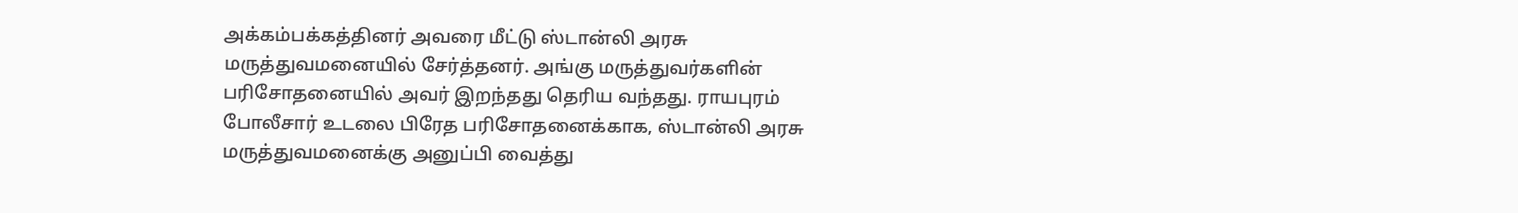அக்கம்பக்கத்தினர் அவரை மீட்டு ஸ்டான்லி அரசு மருத்துவமனையில் சேர்த்தனர். அங்கு மருத்துவர்களின் பரிசோதனையில் அவர் இறந்தது தெரிய வந்தது. ராயபுரம் போலீசார் உடலை பிரேத பரிசோதனைக்காக, ஸ்டான்லி அரசு மருத்துவமனைக்கு அனுப்பி வைத்து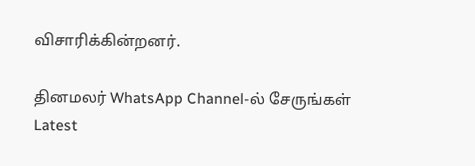விசாரிக்கின்றனர்.

தினமலர் WhatsApp Channel-ல் சேருங்கள்
Latest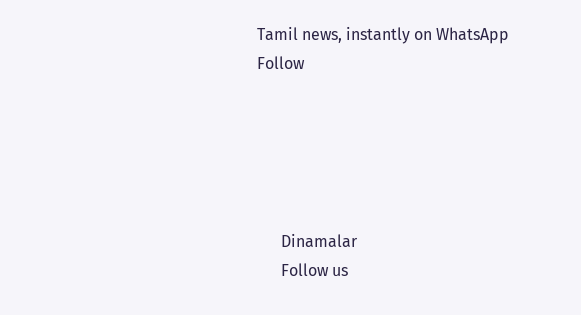Tamil news, instantly on WhatsApp
Follow





      Dinamalar
      Follow us